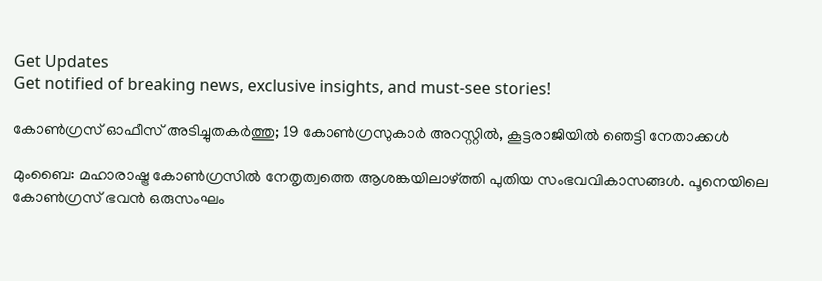Get Updates
Get notified of breaking news, exclusive insights, and must-see stories!

കോണ്‍ഗ്രസ് ഓഫീസ് അടിച്ചുതകര്‍ത്തു; 19 കോണ്‍ഗ്രസുകാര്‍ അറസ്റ്റില്‍, കൂട്ടരാജിയില്‍ ഞെട്ടി നേതാക്കള്‍

മുംബൈ: മഹാരാഷ്ട്ര കോണ്‍ഗ്രസില്‍ നേതൃത്വത്തെ ആശങ്കയിലാഴ്ത്തി പുതിയ സംഭവവികാസങ്ങള്‍. പൂനെയിലെ കോണ്‍ഗ്രസ് ഭവന്‍ ഒരുസംഘം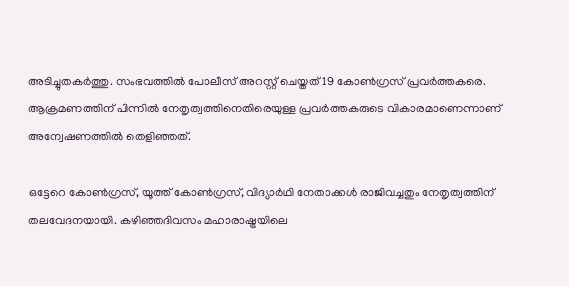അടിച്ചുതകര്‍ത്തു. സംഭവത്തില്‍ പോലീസ് അറസ്റ്റ് ചെയ്തത് 19 കോണ്‍ഗ്രസ് പ്രവര്‍ത്തകരെ. ആക്രമണത്തിന് പിന്നില്‍ നേതൃത്വത്തിനെതിരെയുള്ള പ്രവര്‍ത്തകരുടെ വികാരമാണെന്നാണ് അന്വേഷണത്തില്‍ തെളിഞ്ഞത്.

ഒട്ടേറെ കോണ്‍ഗ്രസ്, യൂത്ത് കോണ്‍ഗ്രസ്, വിദ്യാര്‍ഥി നേതാക്കള്‍ രാജിവച്ചതും നേതൃത്വത്തിന് തലവേദനയായി. കഴിഞ്ഞദിവസം മഹാരാഷ്ട്രയിലെ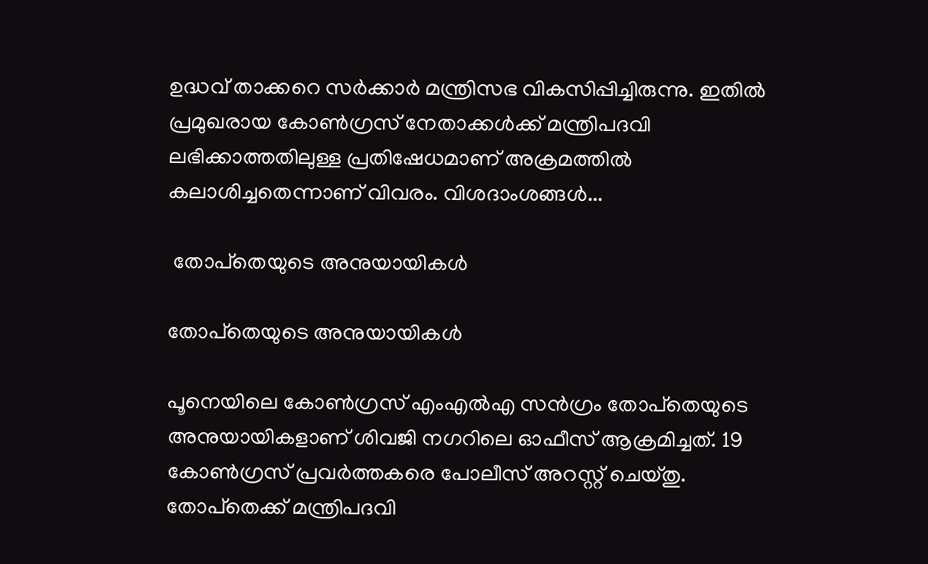ഉദ്ധവ് താക്കറെ സര്‍ക്കാര്‍ മന്ത്രിസഭ വികസിപ്പിച്ചിരുന്നു. ഇതില്‍ പ്രമുഖരായ കോണ്‍ഗ്രസ് നേതാക്കള്‍ക്ക് മന്ത്രിപദവി ലഭിക്കാത്തതിലുള്ള പ്രതിഷേധമാണ് അക്രമത്തില്‍ കലാശിച്ചതെന്നാണ് വിവരം. വിശദാംശങ്ങള്‍...

 തോപ്‌തെയുടെ അനുയായികള്‍

തോപ്‌തെയുടെ അനുയായികള്‍

പൂനെയിലെ കോണ്‍ഗ്രസ് എംഎല്‍എ സന്‍ഗ്രം തോപ്‌തെയുടെ അനുയായികളാണ് ശിവജി നഗറിലെ ഓഫീസ് ആക്രമിച്ചത്. 19 കോണ്‍ഗ്രസ് പ്രവര്‍ത്തകരെ പോലീസ് അറസ്റ്റ് ചെയ്തു. തോപ്‌തെക്ക് മന്ത്രിപദവി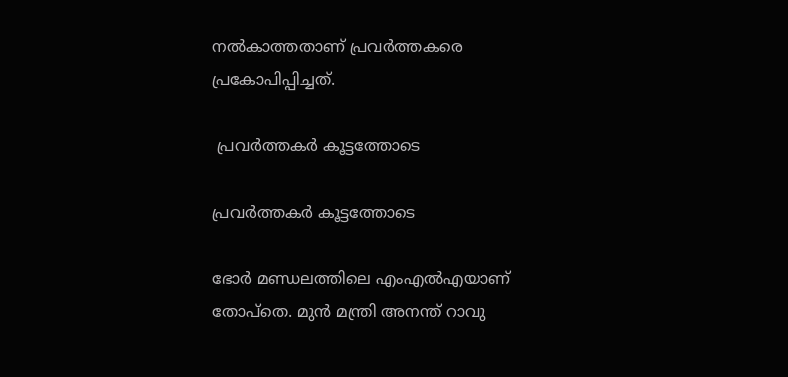നല്‍കാത്തതാണ് പ്രവര്‍ത്തകരെ പ്രകോപിപ്പിച്ചത്.

 പ്രവര്‍ത്തകര്‍ കൂട്ടത്തോടെ

പ്രവര്‍ത്തകര്‍ കൂട്ടത്തോടെ

ഭോര്‍ മണ്ഡലത്തിലെ എംഎല്‍എയാണ് തോപ്‌തെ. മുന്‍ മന്ത്രി അനന്ത് റാവു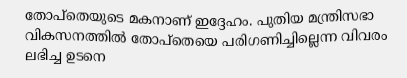തോപ്‌തെയുടെ മകനാണ് ഇദ്ദേഹം. പുതിയ മന്ത്രിസഭാ വികസനത്തില്‍ തോപ്‌തെയെ പരിഗണിച്ചില്ലെന്ന വിവരം ലഭിച്ച ഉടനെ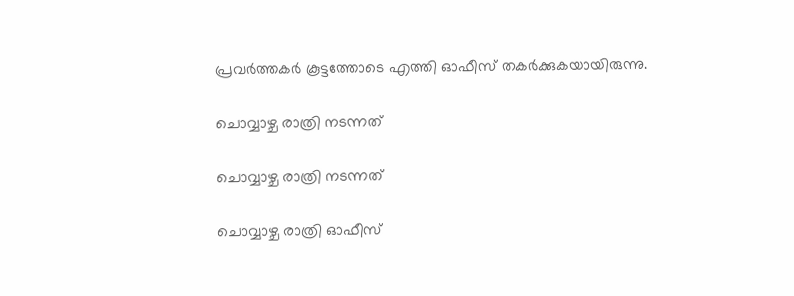പ്രവര്‍ത്തകര്‍ കൂട്ടത്തോടെ എത്തി ഓഫീസ് തകര്‍ക്കുകയായിരുന്നു.

ചൊവ്വാഴ്ച രാത്രി നടന്നത്

ചൊവ്വാഴ്ച രാത്രി നടന്നത്

ചൊവ്വാഴ്ച രാത്രി ഓഫീസ്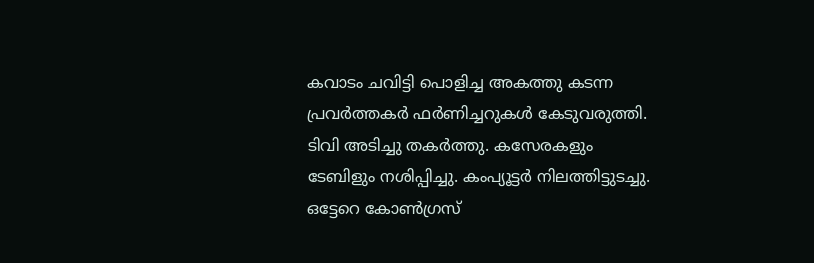കവാടം ചവിട്ടി പൊളിച്ച അകത്തു കടന്ന പ്രവര്‍ത്തകര്‍ ഫര്‍ണിച്ചറുകള്‍ കേടുവരുത്തി. ടിവി അടിച്ചു തകര്‍ത്തു. കസേരകളും ടേബിളും നശിപ്പിച്ചു. കംപ്യൂട്ടര്‍ നിലത്തിട്ടുടച്ചു. ഒട്ടേറെ കോണ്‍ഗ്രസ്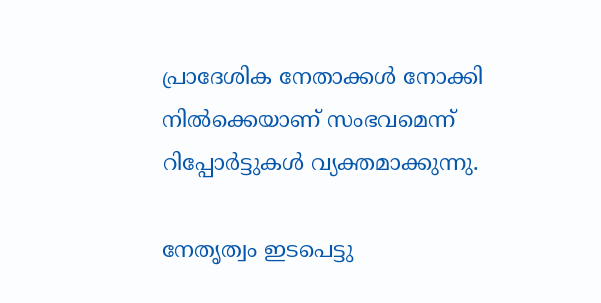പ്രാദേശിക നേതാക്കള്‍ നോക്കി നില്‍ക്കെയാണ് സംഭവമെന്ന് റിപ്പോര്‍ട്ടുകള്‍ വ്യക്തമാക്കുന്നു.

നേതൃത്വം ഇടപെട്ടു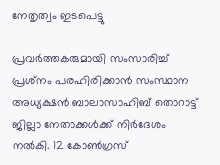നേതൃത്വം ഇടപെട്ടു

പ്രവര്‍ത്തകരുമായി സംസാരിച്ച് പ്രശ്‌നം പരഹിരിക്കാന്‍ സംസ്ഥാന അധ്യക്ഷന്‍ ബാലാസാഹിബ് തൊറാട്ട് ജില്ലാ നേതാക്കള്‍ക്ക് നിര്‍ദേശം നല്‍കി. 12 കോണ്‍ഗ്രസ്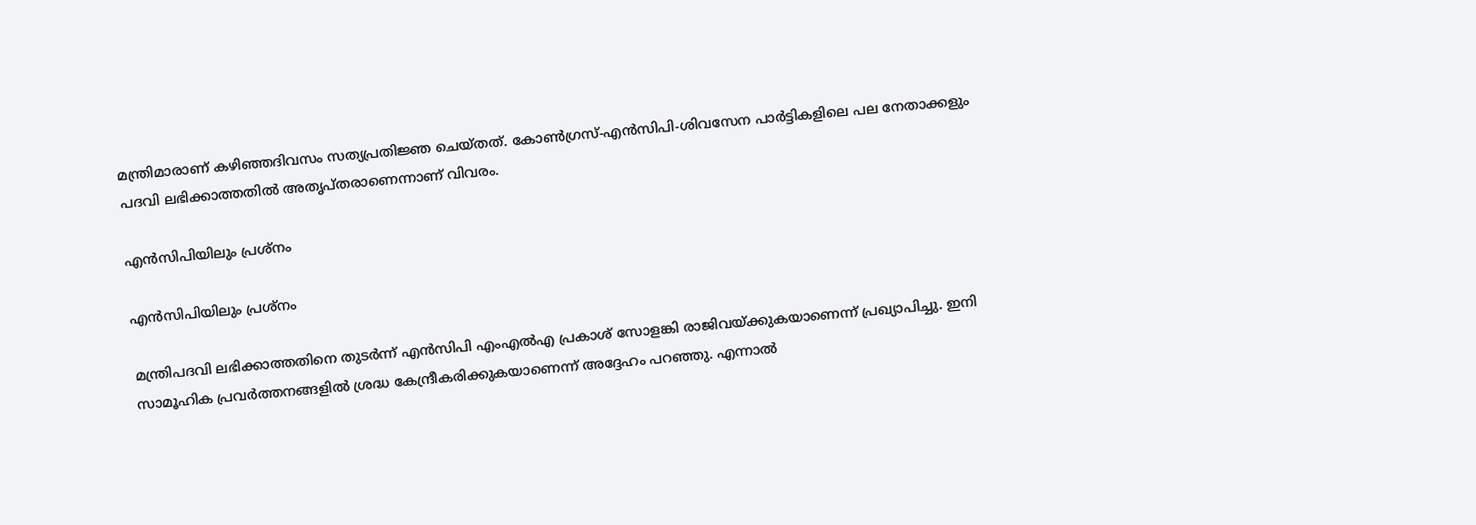മന്ത്രിമാരാണ് കഴിഞ്ഞദിവസം സത്യപ്രതിജ്ഞ ചെയ്തത്. കോണ്‍ഗ്രസ്-എന്‍സിപി-ശിവസേന പാര്‍ട്ടികളിലെ പല നേതാക്കളും പദവി ലഭിക്കാത്തതില്‍ അതൃപ്തരാണെന്നാണ് വിവരം.

എന്‍സിപിയിലും പ്രശ്‌നം

എന്‍സിപിയിലും പ്രശ്‌നം

മന്ത്രിപദവി ലഭിക്കാത്തതിനെ തുടര്‍ന്ന് എന്‍സിപി എംഎല്‍എ പ്രകാശ് സോളങ്കി രാജിവയ്ക്കുകയാണെന്ന് പ്രഖ്യാപിച്ചു. ഇനി സാമൂഹിക പ്രവര്‍ത്തനങ്ങളില്‍ ശ്രദ്ധ കേന്ദ്രീകരിക്കുകയാണെന്ന് അദ്ദേഹം പറഞ്ഞു. എന്നാല്‍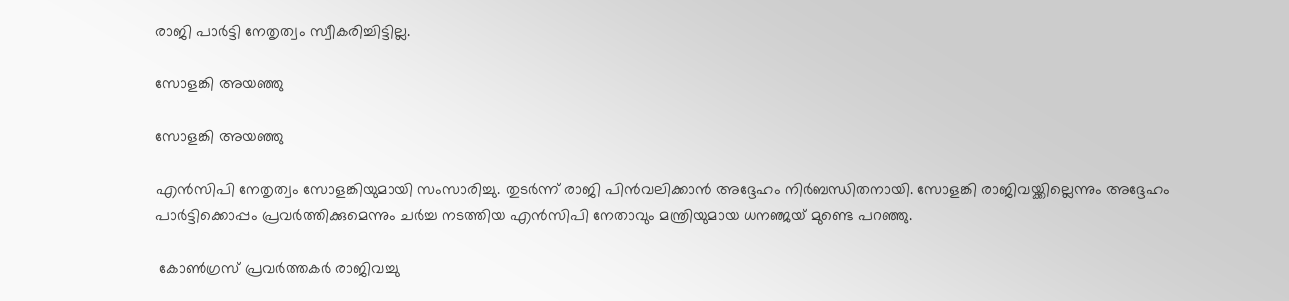രാജി പാര്‍ട്ടി നേതൃത്വം സ്വീകരിച്ചിട്ടില്ല.

സോളങ്കി അയഞ്ഞു

സോളങ്കി അയഞ്ഞു

എന്‍സിപി നേതൃത്വം സോളങ്കിയുമായി സംസാരിച്ചു. തുടര്‍ന്ന് രാജി പിന്‍വലിക്കാന്‍ അദ്ദേഹം നിര്‍ബന്ധിതനായി. സോളങ്കി രാജിവയ്ക്കില്ലെന്നും അദ്ദേഹം പാര്‍ട്ടിക്കൊപ്പം പ്രവര്‍ത്തിക്കുമെന്നും ചര്‍ച്ച നടത്തിയ എന്‍സിപി നേതാവും മന്ത്രിയുമായ ധനഞ്ജയ് മുണ്ടെ പറഞ്ഞു.

 കോണ്‍ഗ്രസ് പ്രവര്‍ത്തകര്‍ രാജിവച്ചു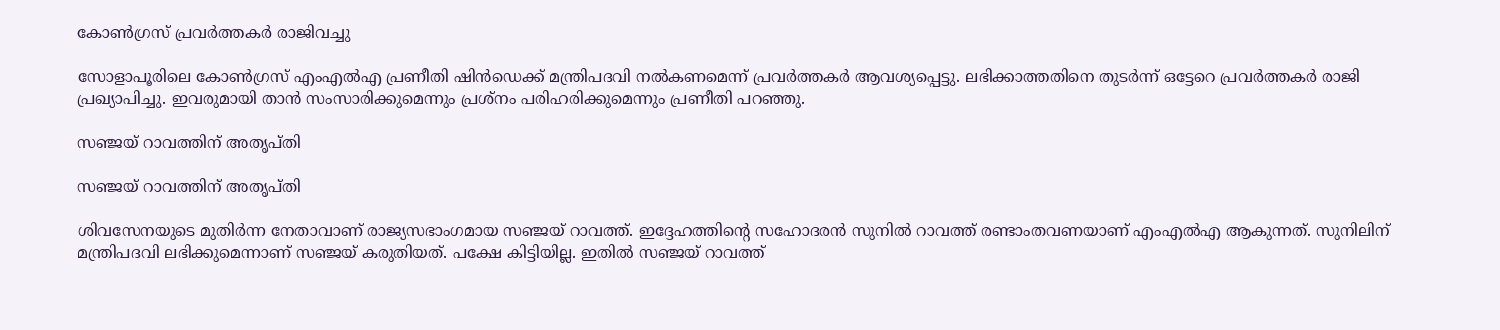കോണ്‍ഗ്രസ് പ്രവര്‍ത്തകര്‍ രാജിവച്ചു

സോളാപൂരിലെ കോണ്‍ഗ്രസ് എംഎല്‍എ പ്രണീതി ഷിന്‍ഡെക്ക് മന്ത്രിപദവി നല്‍കണമെന്ന് പ്രവര്‍ത്തകര്‍ ആവശ്യപ്പെട്ടു. ലഭിക്കാത്തതിനെ തുടര്‍ന്ന് ഒട്ടേറെ പ്രവര്‍ത്തകര്‍ രാജി പ്രഖ്യാപിച്ചു. ഇവരുമായി താന്‍ സംസാരിക്കുമെന്നും പ്രശ്‌നം പരിഹരിക്കുമെന്നും പ്രണീതി പറഞ്ഞു.

സഞ്ജയ് റാവത്തിന് അതൃപ്തി

സഞ്ജയ് റാവത്തിന് അതൃപ്തി

ശിവസേനയുടെ മുതിര്‍ന്ന നേതാവാണ് രാജ്യസഭാംഗമായ സഞ്ജയ് റാവത്ത്. ഇദ്ദേഹത്തിന്റെ സഹോദരന്‍ സുനില്‍ റാവത്ത് രണ്ടാംതവണയാണ് എംഎല്‍എ ആകുന്നത്. സുനിലിന് മന്ത്രിപദവി ലഭിക്കുമെന്നാണ് സഞ്ജയ് കരുതിയത്. പക്ഷേ കിട്ടിയില്ല. ഇതില്‍ സഞ്ജയ് റാവത്ത്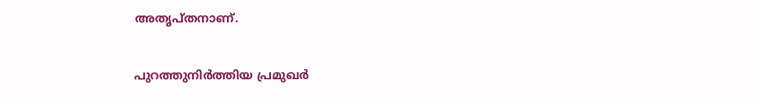അതൃപ്തനാണ്.

പുറത്തുനിര്‍ത്തിയ പ്രമുഖര്‍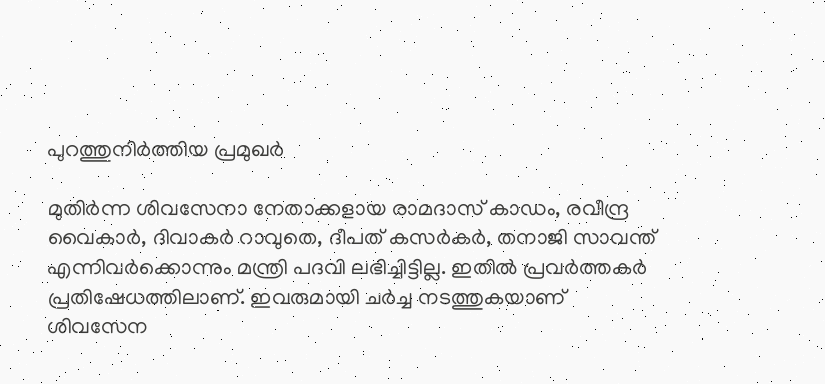പുറത്തുനിര്‍ത്തിയ പ്രമുഖര്‍

മുതിര്‍ന്ന ശിവസേനാ നേതാക്കളായ രാമദാസ് കാഡം, രവീന്ദ്ര വൈകാര്‍, ദിവാകര്‍ റാവുതെ, ദീപത് കസര്‍കര്‍, തനാജി സാവന്ത് എന്നിവര്‍ക്കൊന്നും മന്ത്രി പദവി ലഭിച്ചിട്ടില്ല. ഇതില്‍ പ്രവര്‍ത്തകര്‍ പ്രതിഷേധത്തിലാണ്. ഇവരുമായി ചര്‍ച്ച നടത്തുകയാണ് ശിവസേന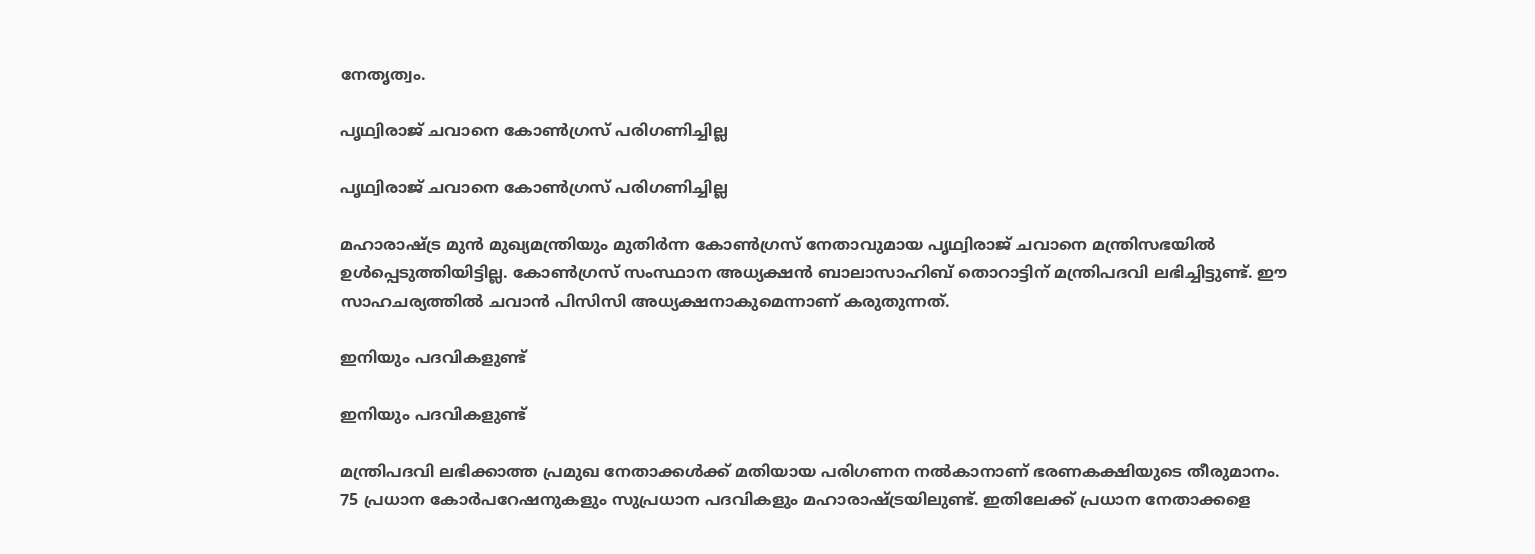നേതൃത്വം.

പൃഥ്വിരാജ് ചവാനെ കോണ്‍ഗ്രസ് പരിഗണിച്ചില്ല

പൃഥ്വിരാജ് ചവാനെ കോണ്‍ഗ്രസ് പരിഗണിച്ചില്ല

മഹാരാഷ്ട്ര മുന്‍ മുഖ്യമന്ത്രിയും മുതിര്‍ന്ന കോണ്‍ഗ്രസ് നേതാവുമായ പൃഥ്വിരാജ് ചവാനെ മന്ത്രിസഭയില്‍ ഉള്‍പ്പെടുത്തിയിട്ടില്ല. കോണ്‍ഗ്രസ് സംസ്ഥാന അധ്യക്ഷന്‍ ബാലാസാഹിബ് തൊറാട്ടിന് മന്ത്രിപദവി ലഭിച്ചിട്ടുണ്ട്. ഈ സാഹചര്യത്തില്‍ ചവാന്‍ പിസിസി അധ്യക്ഷനാകുമെന്നാണ് കരുതുന്നത്.

ഇനിയും പദവികളുണ്ട്

ഇനിയും പദവികളുണ്ട്

മന്ത്രിപദവി ലഭിക്കാത്ത പ്രമുഖ നേതാക്കള്‍ക്ക് മതിയായ പരിഗണന നല്‍കാനാണ് ഭരണകക്ഷിയുടെ തീരുമാനം. 75 പ്രധാന കോര്‍പറേഷനുകളും സുപ്രധാന പദവികളും മഹാരാഷ്ട്രയിലുണ്ട്. ഇതിലേക്ക് പ്രധാന നേതാക്കളെ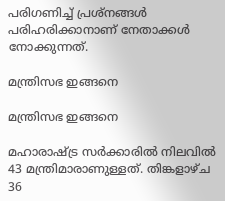പരിഗണിച്ച് പ്രശ്‌നങ്ങള്‍ പരിഹരിക്കാനാണ് നേതാക്കള്‍ നോക്കുന്നത്.

മന്ത്രിസഭ ഇങ്ങനെ

മന്ത്രിസഭ ഇങ്ങനെ

മഹാരാഷ്ട്ര സര്‍ക്കാരില്‍ നിലവില്‍ 43 മന്ത്രിമാരാണുള്ളത്. തിങ്കളാഴ്ച 36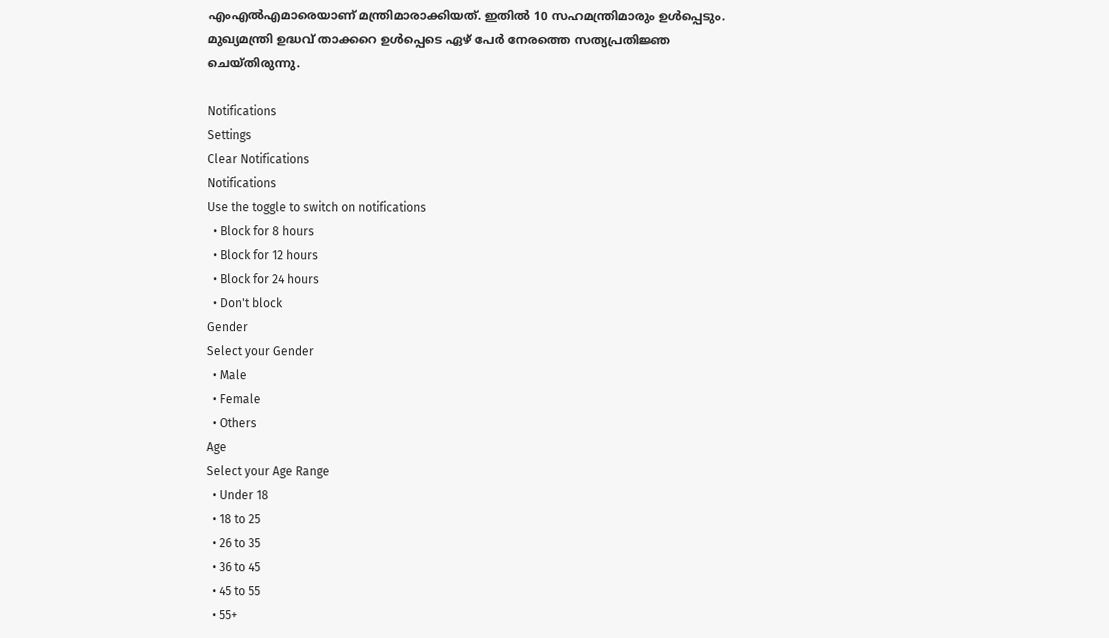എംഎല്‍എമാരെയാണ് മന്ത്രിമാരാക്കിയത്. ഇതില്‍ 10 സഹമന്ത്രിമാരും ഉള്‍പ്പെടും. മുഖ്യമന്ത്രി ഉദ്ധവ് താക്കറെ ഉള്‍പ്പെടെ ഏഴ് പേര്‍ നേരത്തെ സത്യപ്രതിജ്ഞ ചെയ്തിരുന്നു.

Notifications
Settings
Clear Notifications
Notifications
Use the toggle to switch on notifications
  • Block for 8 hours
  • Block for 12 hours
  • Block for 24 hours
  • Don't block
Gender
Select your Gender
  • Male
  • Female
  • Others
Age
Select your Age Range
  • Under 18
  • 18 to 25
  • 26 to 35
  • 36 to 45
  • 45 to 55
  • 55+